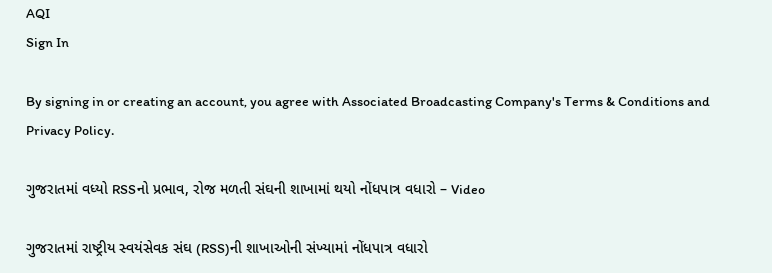AQI
Sign In

By signing in or creating an account, you agree with Associated Broadcasting Company's Terms & Conditions and Privacy Policy.

ગુજરાતમાં વધ્યો RSSનો પ્રભાવ, રોજ મળતી સંઘની શાખામાં થયો નોંધપાત્ર વધારો – Video

ગુજરાતમાં રાષ્ટ્રીય સ્વયંસેવક સંઘ (RSS)ની શાખાઓની સંખ્યામાં નોંધપાત્ર વધારો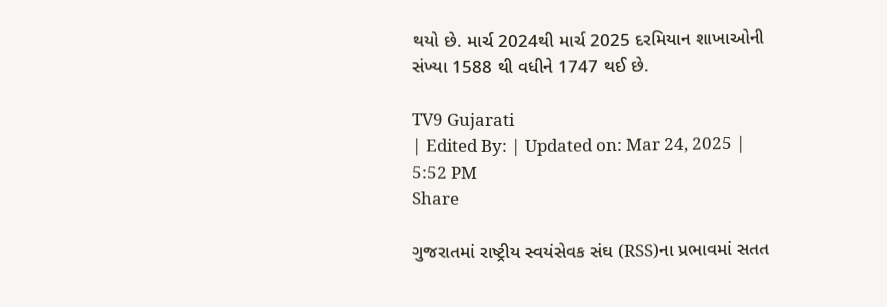થયો છે. માર્ચ 2024થી માર્ચ 2025 દરમિયાન શાખાઓની સંખ્યા 1588 થી વધીને 1747 થઈ છે.

TV9 Gujarati
| Edited By: | Updated on: Mar 24, 2025 | 5:52 PM
Share

ગુજરાતમાં રાષ્ટ્રીય સ્વયંસેવક સંઘ (RSS)ના પ્રભાવમાં સતત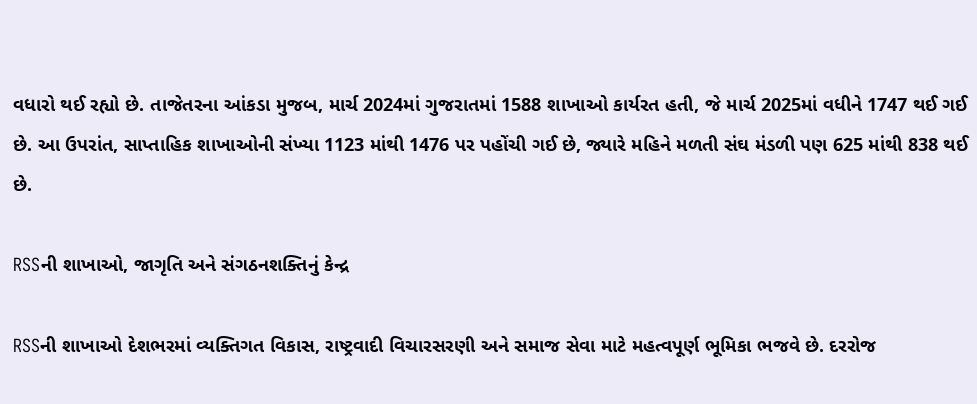વધારો થઈ રહ્યો છે. તાજેતરના આંકડા મુજબ, માર્ચ 2024માં ગુજરાતમાં 1588 શાખાઓ કાર્યરત હતી, જે માર્ચ 2025માં વધીને 1747 થઈ ગઈ છે. આ ઉપરાંત, સાપ્તાહિક શાખાઓની સંખ્યા 1123 માંથી 1476 પર પહોંચી ગઈ છે, જ્યારે મહિને મળતી સંઘ મંડળી પણ 625 માંથી 838 થઈ છે.

RSSની શાખાઓ, જાગૃતિ અને સંગઠનશક્તિનું કેન્દ્ર

RSSની શાખાઓ દેશભરમાં વ્યક્તિગત વિકાસ, રાષ્ટ્રવાદી વિચારસરણી અને સમાજ સેવા માટે મહત્વપૂર્ણ ભૂમિકા ભજવે છે. દરરોજ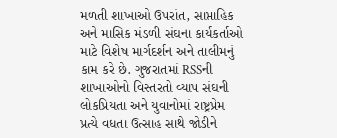મળતી શાખાઓ ઉપરાંત, સાપ્તાહિક અને માસિક મંડળી સંઘના કાર્યકર્તાઓ માટે વિશેષ માર્ગદર્શન અને તાલીમનું કામ કરે છે. ગુજરાતમાં RSSની શાખાઓનો વિસ્તરતો વ્યાપ સંઘની લોકપ્રિયતા અને યુવાનોમાં રાષ્ટ્રપ્રેમ પ્રત્યે વધતા ઉત્સાહ સાથે જોડીને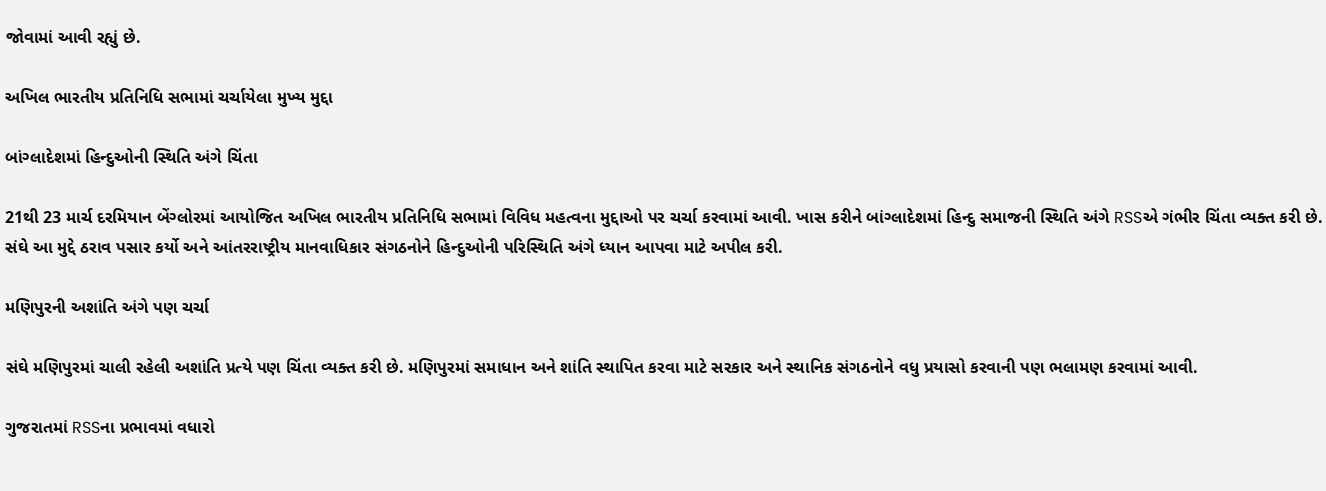જોવામાં આવી રહ્યું છે.

અખિલ ભારતીય પ્રતિનિધિ સભામાં ચર્ચાયેલા મુખ્ય મુદ્દા

બાંગ્લાદેશમાં હિન્દુઓની સ્થિતિ અંગે ચિંતા

21થી 23 માર્ચ દરમિયાન બેંગ્લોરમાં આયોજિત અખિલ ભારતીય પ્રતિનિધિ સભામાં વિવિધ મહત્વના મુદ્દાઓ પર ચર્ચા કરવામાં આવી. ખાસ કરીને બાંગ્લાદેશમાં હિન્દુ સમાજની સ્થિતિ અંગે RSSએ ગંભીર ચિંતા વ્યક્ત કરી છે. સંઘે આ મુદ્દે ઠરાવ પસાર કર્યો અને આંતરરાષ્ટ્રીય માનવાધિકાર સંગઠનોને હિન્દુઓની પરિસ્થિતિ અંગે ધ્યાન આપવા માટે અપીલ કરી.

મણિપુરની અશાંતિ અંગે પણ ચર્ચા

સંઘે મણિપુરમાં ચાલી રહેલી અશાંતિ પ્રત્યે પણ ચિંતા વ્યક્ત કરી છે. મણિપુરમાં સમાધાન અને શાંતિ સ્થાપિત કરવા માટે સરકાર અને સ્થાનિક સંગઠનોને વધુ પ્રયાસો કરવાની પણ ભલામણ કરવામાં આવી.

ગુજરાતમાં RSSના પ્રભાવમાં વધારો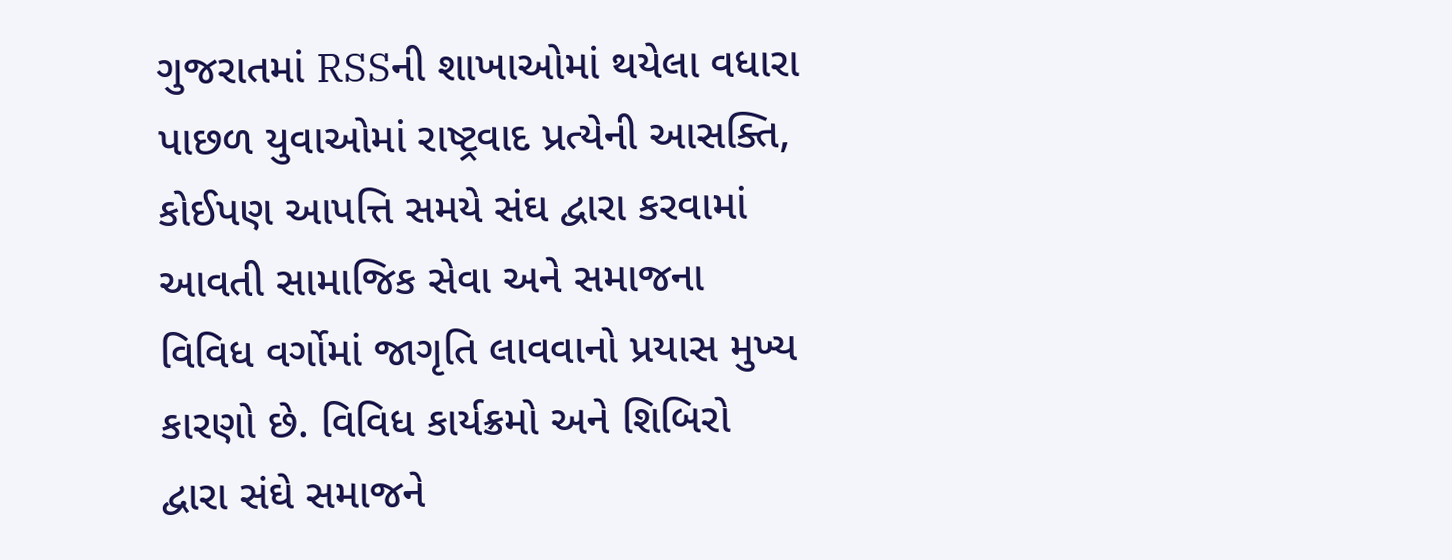ગુજરાતમાં RSSની શાખાઓમાં થયેલા વધારા પાછળ યુવાઓમાં રાષ્ટ્રવાદ પ્રત્યેની આસક્તિ, કોઈપણ આપત્તિ સમયે સંઘ દ્વારા કરવામાં આવતી સામાજિક સેવા અને સમાજના વિવિધ વર્ગોમાં જાગૃતિ લાવવાનો પ્રયાસ મુખ્ય કારણો છે. વિવિધ કાર્યક્રમો અને શિબિરો દ્વારા સંઘે સમાજને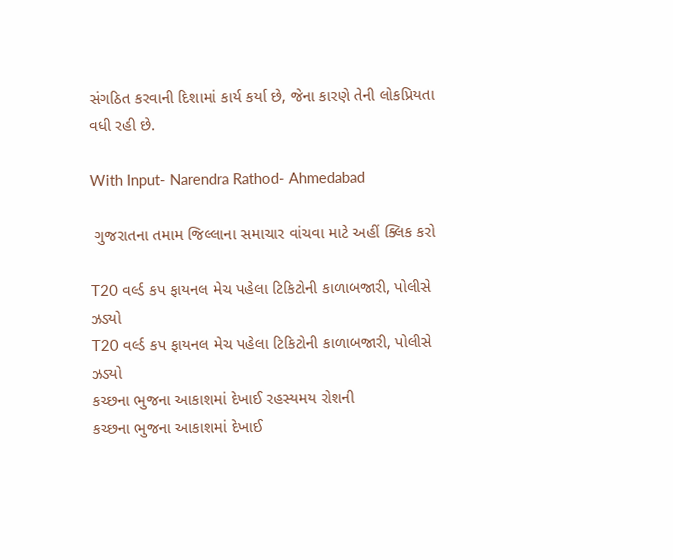સંગઠિત કરવાની દિશામાં કાર્ય કર્યા છે, જેના કારણે તેની લોકપ્રિયતા વધી રહી છે.

With Input- Narendra Rathod- Ahmedabad

 ગુજરાતના તમામ જિલ્લાના સમાચાર વાંચવા માટે અહીં ક્લિક કરો

T20 વર્લ્ડ કપ ફાયનલ મેચ પહેલા ટિકિટોની કાળાબજારી, પોલીસે ઝડ્યો
T20 વર્લ્ડ કપ ફાયનલ મેચ પહેલા ટિકિટોની કાળાબજારી, પોલીસે ઝડ્યો
કચ્છના ભુજના આકાશમાં દેખાઈ રહસ્યમય રોશની
કચ્છના ભુજના આકાશમાં દેખાઈ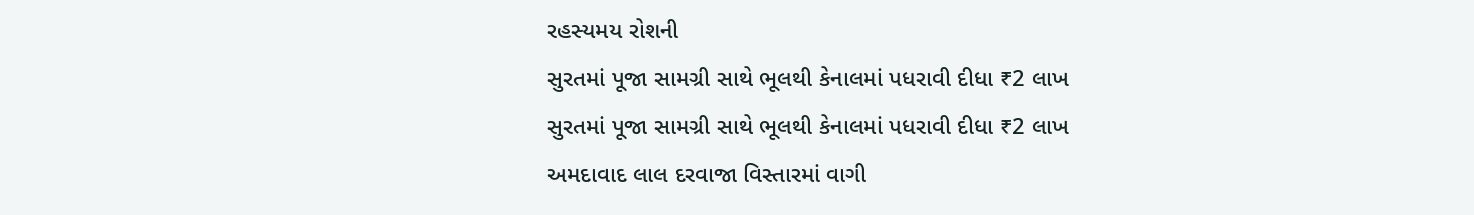રહસ્યમય રોશની
સુરતમાં પૂજા સામગ્રી સાથે ભૂલથી કેનાલમાં પધરાવી દીધા ₹2 લાખ
સુરતમાં પૂજા સામગ્રી સાથે ભૂલથી કેનાલમાં પધરાવી દીધા ₹2 લાખ
અમદાવાદ લાલ દરવાજા વિસ્તારમાં વાગી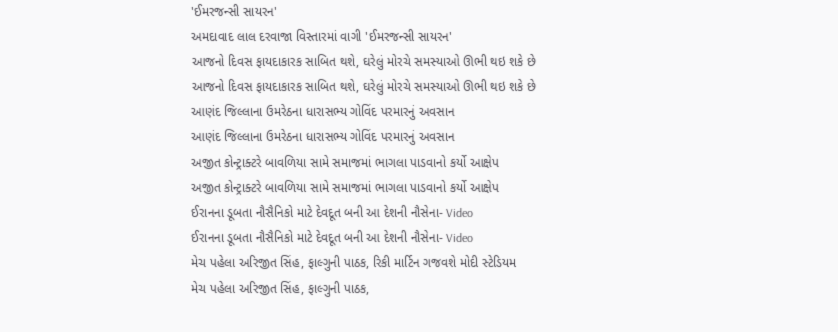'ઈમરજન્સી સાયરન'
અમદાવાદ લાલ દરવાજા વિસ્તારમાં વાગી 'ઈમરજન્સી સાયરન'
આજનો દિવસ ફાયદાકારક સાબિત થશે, ઘરેલું મોરચે સમસ્યાઓ ઊભી થઇ શકે છે
આજનો દિવસ ફાયદાકારક સાબિત થશે, ઘરેલું મોરચે સમસ્યાઓ ઊભી થઇ શકે છે
આણંદ જિલ્લાના ઉમરેઠના ધારાસભ્ય ગોવિંદ પરમારનું અવસાન
આણંદ જિલ્લાના ઉમરેઠના ધારાસભ્ય ગોવિંદ પરમારનું અવસાન
અજીત કોન્ટ્રાક્ટરે બાવળિયા સામે સમાજમાં ભાગલા પાડવાનો કર્યો આક્ષેપ
અજીત કોન્ટ્રાક્ટરે બાવળિયા સામે સમાજમાં ભાગલા પાડવાનો કર્યો આક્ષેપ
ઈરાનના ડૂબતા નૌસૈનિકો માટે દેવદૂત બની આ દેશની નૌસેના- Video
ઈરાનના ડૂબતા નૌસૈનિકો માટે દેવદૂત બની આ દેશની નૌસેના- Video
મેચ પહેલા અરિજીત સિંહ, ફાલ્ગુની પાઠક, રિકી માર્ટિન ગજવશે મોદી સ્ટેડિયમ
મેચ પહેલા અરિજીત સિંહ, ફાલ્ગુની પાઠક,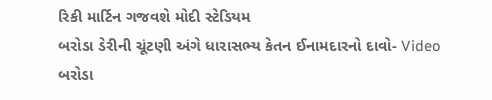રિકી માર્ટિન ગજવશે મોદી સ્ટેડિયમ
બરોડા ડેરીની ચૂંટણી અંગે ધારાસભ્ય કેતન ઈનામદારનો દાવો- Video
બરોડા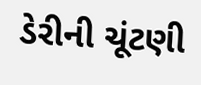ડેરીની ચૂંટણી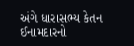અંગે ધારાસભ્ય કેતન ઈનામદારનો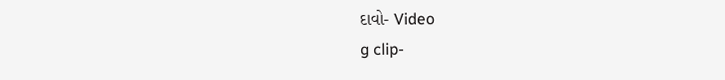દાવો- Video
g clip-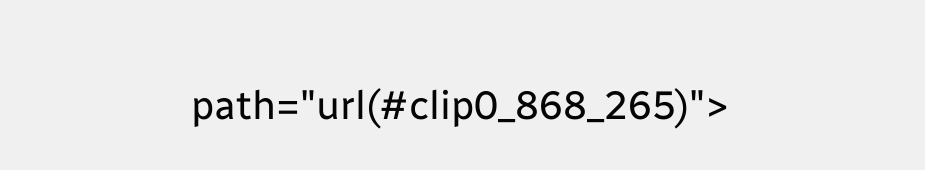path="url(#clip0_868_265)">